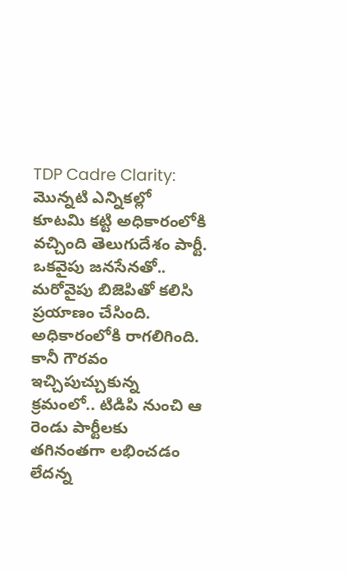TDP Cadre Clarity: మొన్నటి ఎన్నికల్లో కూటమి కట్టి అధికారంలోకి వచ్చింది తెలుగుదేశం పార్టీ. ఒకవైపు జనసేనతో.. మరోవైపు బిజెపితో కలిసి ప్రయాణం చేసింది. అధికారంలోకి రాగలిగింది. కానీ గౌరవం ఇచ్చిపుచ్చుకున్న క్రమంలో.. టిడిపి నుంచి ఆ రెండు పార్టీలకు తగినంతగా లభించడం లేదన్న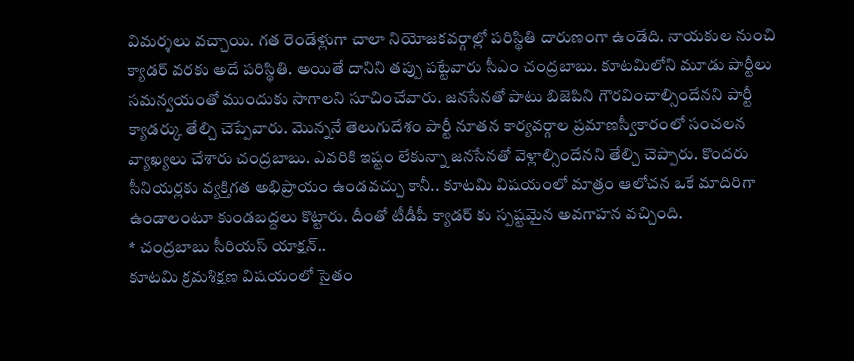విమర్శలు వచ్చాయి. గత రెండేళ్లుగా చాలా నియోజకవర్గాల్లో పరిస్థితి దారుణంగా ఉండేది. నాయకుల నుంచి క్యాడర్ వరకు అదే పరిస్థితి. అయితే దానిని తప్పు పట్టేవారు సీఎం చంద్రబాబు. కూటమిలోని మూడు పార్టీలు సమన్వయంతో ముందుకు సాగాలని సూచించేవారు. జనసేనతో పాటు బిజెపిని గౌరవించాల్సిందేనని పార్టీ క్యాడర్కు తేల్చి చెప్పేవారు. మొన్ననే తెలుగుదేశం పార్టీ నూతన కార్యవర్గాల ప్రమాణస్వీకారంలో సంచలన వ్యాఖ్యలు చేశారు చంద్రబాబు. ఎవరికి ఇష్టం లేకున్నా జనసేనతో వెళ్లాల్సిందేనని తేల్చి చెప్పారు. కొందరు సీనియర్లకు వ్యక్తిగత అభిప్రాయం ఉండవచ్చు కానీ.. కూటమి విషయంలో మాత్రం ఆలోచన ఒకే మాదిరిగా ఉండాలంటూ కుండబద్దలు కొట్టారు. దీంతో టీడీపీ క్యాడర్ కు స్పష్టమైన అవగాహన వచ్చింది.
* చంద్రబాబు సీరియస్ యాక్షన్..
కూటమి క్రమశిక్షణ విషయంలో సైతం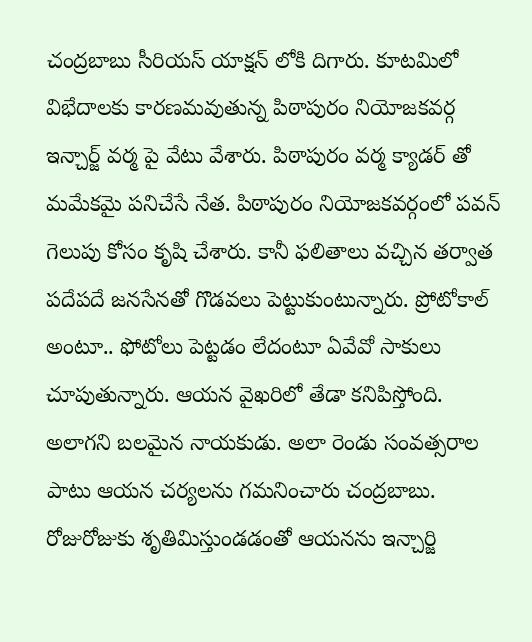చంద్రబాబు సీరియస్ యాక్షన్ లోకి దిగారు. కూటమిలో విభేదాలకు కారణమవుతున్న పిఠాపురం నియోజకవర్గ ఇన్చార్జ్ వర్మ పై వేటు వేశారు. పిఠాపురం వర్మ క్యాడర్ తో మమేకమై పనిచేసే నేత. పిఠాపురం నియోజకవర్గంలో పవన్ గెలుపు కోసం కృషి చేశారు. కానీ ఫలితాలు వచ్చిన తర్వాత పదేపదే జనసేనతో గొడవలు పెట్టుకుంటున్నారు. ప్రోటోకాల్ అంటూ.. ఫోటోలు పెట్టడం లేదంటూ ఏవేవో సాకులు చూపుతున్నారు. ఆయన వైఖరిలో తేడా కనిపిస్తోంది. అలాగని బలమైన నాయకుడు. అలా రెండు సంవత్సరాల పాటు ఆయన చర్యలను గమనించారు చంద్రబాబు. రోజురోజుకు శృతిమిస్తుండడంతో ఆయనను ఇన్చార్జి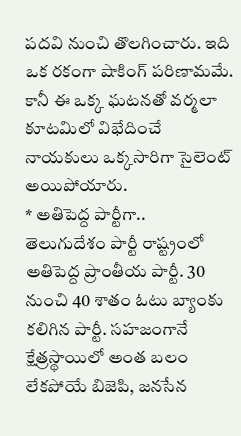పదవి నుంచి తొలగించారు. ఇది ఒక రకంగా షాకింగ్ పరిణామమే. కానీ ఈ ఒక్క ఘటనతో వర్మలా కూటమిలో విభేదించే నాయకులు ఒక్కసారిగా సైలెంట్ అయిపోయారు.
* అతిపెద్ద పార్టీగా..
తెలుగుదేశం పార్టీ రాష్ట్రంలో అతిపెద్ద ప్రాంతీయ పార్టీ. 30 నుంచి 40 శాతం ఓటు బ్యాంకు కలిగిన పార్టీ. సహజంగానే క్షేత్రస్థాయిలో అంత బలం లేకపోయే బిజెపి, జనసేన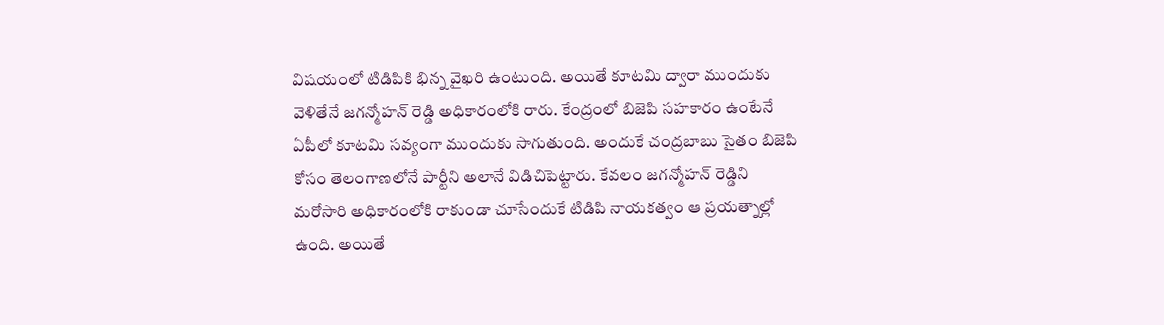విషయంలో టిడిపికి భిన్న వైఖరి ఉంటుంది. అయితే కూటమి ద్వారా ముందుకు వెళితేనే జగన్మోహన్ రెడ్డి అధికారంలోకి రారు. కేంద్రంలో బిజెపి సహకారం ఉంటేనే ఏపీలో కూటమి సవ్యంగా ముందుకు సాగుతుంది. అందుకే చంద్రబాబు సైతం బిజెపి కోసం తెలంగాణలోనే పార్టీని అలానే విడిచిపెట్టారు. కేవలం జగన్మోహన్ రెడ్డిని మరోసారి అధికారంలోకి రాకుండా చూసేందుకే టిడిపి నాయకత్వం ఆ ప్రయత్నాల్లో ఉంది. అయితే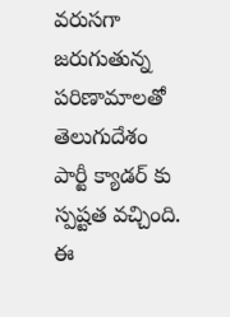వరుసగా జరుగుతున్న పరిణామాలతో తెలుగుదేశం పార్టీ క్యాడర్ కు స్పష్టత వచ్చింది. ఈ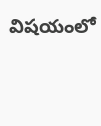విషయంలో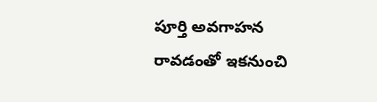పూర్తి అవగాహన రావడంతో ఇకనుంచి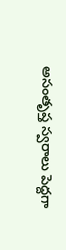అసంతృప్త స్వరాలు పెద్దగా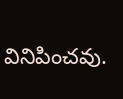వినిపించవు.